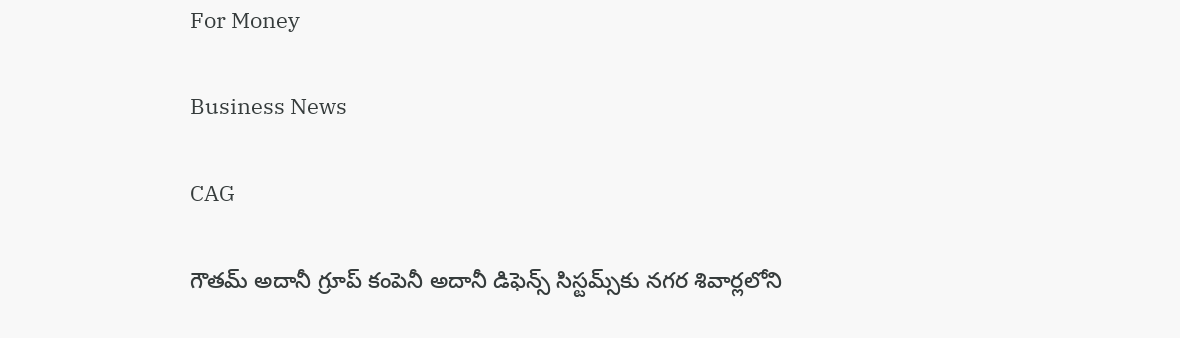For Money

Business News

CAG

గౌతమ్‌ అదానీ గ్రూప్‌ కంపెనీ అదానీ డిఫెన్స్‌ సిస్టమ్స్‌కు నగర శివార్లలోని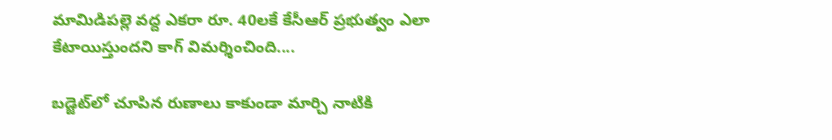మామిడిపల్లె వద్ద ఎకరా రూ. 40లకే కేసీఆర్‌ ప్రభుత్వం ఎలా కేటాయిస్తుందని కాగ్ విమర్శించింది....

బడ్జెట్‌లో చూపిన రుణాలు కాకుండా మార్చి నాటికి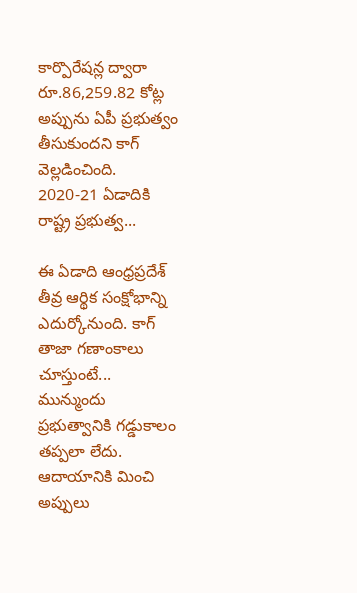కార్పొరేషన్ల ద్వారా రూ.86,259.82 కోట్ల అప్పును ఏపీ ప్రభుత్వం తీసుకుందని కాగ్‌ వెల్లడించింది. 2020-21 ఏడాదికి రాష్ట్ర ప్రభుత్వ...

ఈ ఏడాది ఆంధ్రప్రదేశ్‌ తీవ్ర ఆర్థిక సంక్షోభాన్ని ఎదుర్కోనుంది. కాగ్‌ తాజా గణాంకాలు చూస్తుంటే... మున్ముందు ప్రభుత్వానికి గడ్డుకాలం తప్పలా లేదు. ఆదాయానికి మించి అప్పులు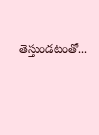తెస్తుండటంతో...